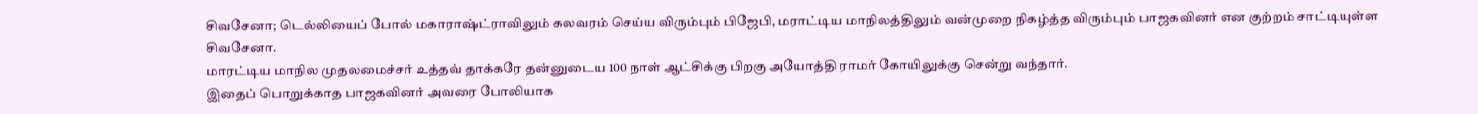சிவசேனா; டெல்லியைப் போல் மகாராஷ்ட்ராவிலும் கலவரம் செய்ய விரும்பும் பிஜேபி, மராட்டிய மாநிலத்திலும் வன்முறை நிகழ்த்த விரும்பும் பாஜகவினர் என குற்றம் சாட்டியுள்ள சிவசேனா.
மாரட்டிய மாநில முதலமைச்சர் உத்தவ் தாக்கரே தன்னுடைய 100 நாள் ஆட்சிக்கு பிறகு அயோத்தி ராமர் கோயிலுக்கு சென்று வந்தார்.
இதைப் பொறுக்காத பாஜகவினர் அவரை போலியாக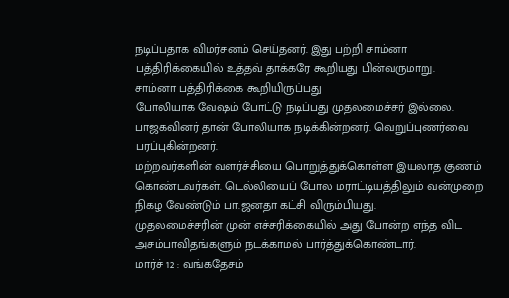நடிப்பதாக விமர்சனம் செய்தனர். இது பற்றி சாம்னா பத்திரிக்கையில் உத்தவ் தாக்கரே கூறியது பின்வருமாறு.
சாம்னா பத்திரிக்கை கூறியிருப்பது
போலியாக வேஷம் போட்டு நடிப்பது முதலமைச்சர் இல்லை. பாஜகவினர் தான் போலியாக நடிக்கின்றனர். வெறுப்புணர்வை பரப்புகின்றனர்.
மற்றவர்களின் வளர்ச்சியை பொறுத்துக்கொள்ள இயலாத குணம் கொண்டவர்கள். டெல்லியைப் போல மராட்டியத்திலும் வன்முறை நிகழ வேண்டும் பா.ஜனதா கட்சி விரும்பியது.
முதலமைச்சரின் முன் எச்சரிக்கையில் அது போன்ற எந்த விட அசம்பாவிதங்களும் நடக்காமல் பார்த்துக்கொண்டார்.
மார்ச் 12 : வங்கதேசம்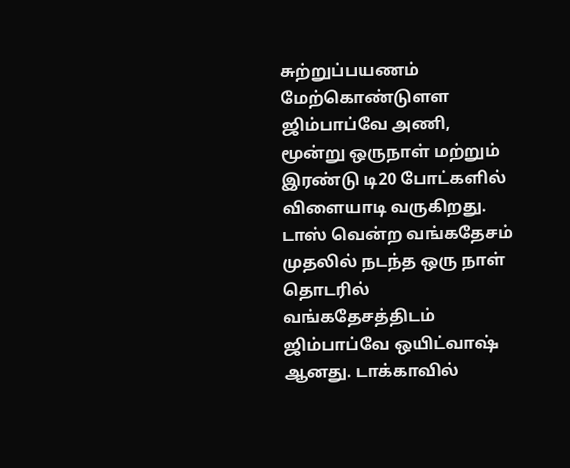சுற்றுப்பயணம் மேற்கொண்டுளள ஜிம்பாப்வே அணி, மூன்று ஒருநாள் மற்றும் இரண்டு டி20 போட்களில் விளையாடி வருகிறது.
டாஸ் வென்ற வங்கதேசம்
முதலில் நடந்த ஒரு நாள் தொடரில் வங்கதேசத்திடம் ஜிம்பாப்வே ஒயிட்வாஷ் ஆனது. டாக்காவில்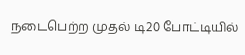நடைபெற்ற முதல் டி20 போட்டியில்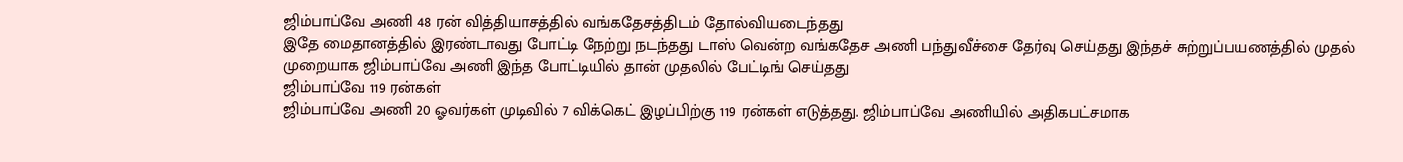ஜிம்பாப்வே அணி 48 ரன் வித்தியாசத்தில் வங்கதேசத்திடம் தோல்வியடைந்தது
இதே மைதானத்தில் இரண்டாவது போட்டி நேற்று நடந்தது டாஸ் வென்ற வங்கதேச அணி பந்துவீச்சை தேர்வு செய்தது இந்தச் சுற்றுப்பயணத்தில் முதல் முறையாக ஜிம்பாப்வே அணி இந்த போட்டியில் தான் முதலில் பேட்டிங் செய்தது
ஜிம்பாப்வே 119 ரன்கள்
ஜிம்பாப்வே அணி 20 ஓவர்கள் முடிவில் 7 விக்கெட் இழப்பிற்கு 119 ரன்கள் எடுத்தது. ஜிம்பாப்வே அணியில் அதிகபட்சமாக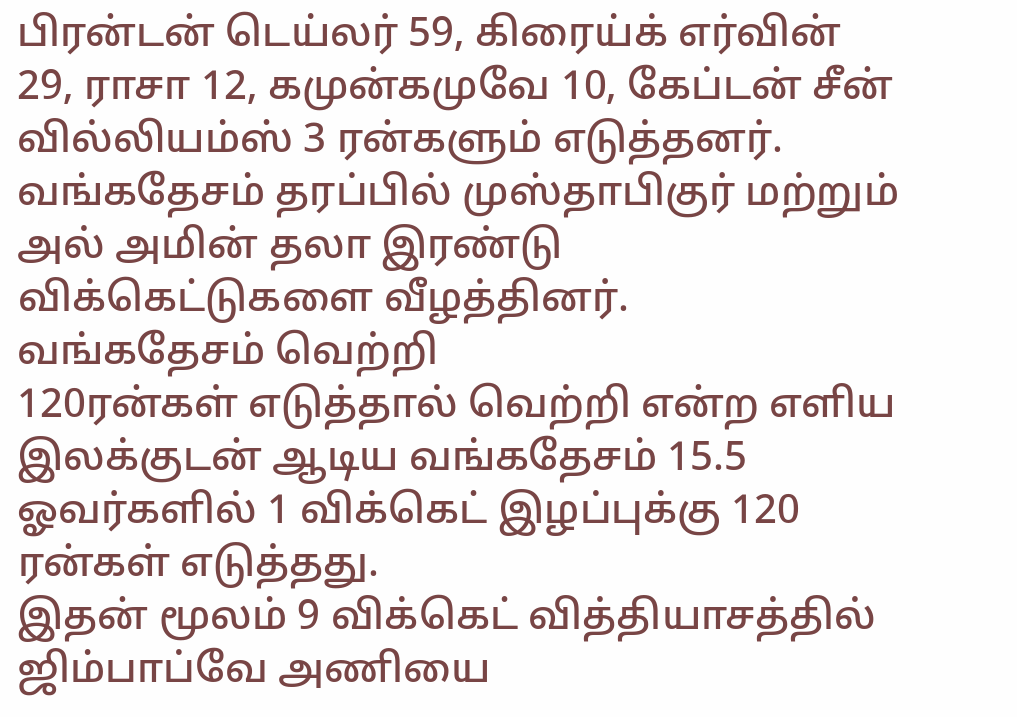பிரன்டன் டெய்லர் 59, கிரைய்க் எர்வின் 29, ராசா 12, கமுன்கமுவே 10, கேப்டன் சீன் வில்லியம்ஸ் 3 ரன்களும் எடுத்தனர்.
வங்கதேசம் தரப்பில் முஸ்தாபிகுர் மற்றும் அல் அமின் தலா இரண்டு விக்கெட்டுகளை வீழத்தினர்.
வங்கதேசம் வெற்றி
120ரன்கள் எடுத்தால் வெற்றி என்ற எளிய இலக்குடன் ஆடிய வங்கதேசம் 15.5 ஓவர்களில் 1 விக்கெட் இழப்புக்கு 120 ரன்கள் எடுத்தது.
இதன் மூலம் 9 விக்கெட் வித்தியாசத்தில் ஜிம்பாப்வே அணியை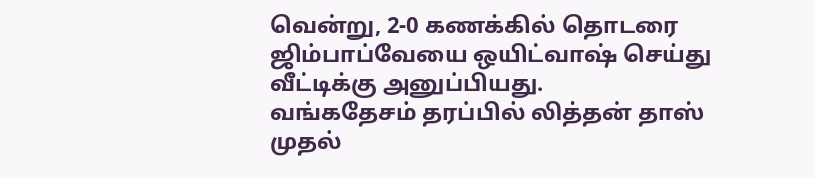வென்று, 2-0 கணக்கில் தொடரை ஜிம்பாப்வேயை ஒயிட்வாஷ் செய்து வீட்டிக்கு அனுப்பியது.
வங்கதேசம் தரப்பில் லித்தன் தாஸ் முதல்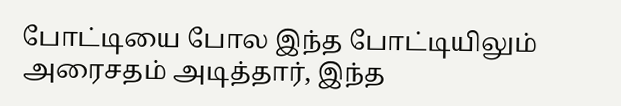போட்டியை போல இந்த போட்டியிலும் அரைசதம் அடித்தார், இந்த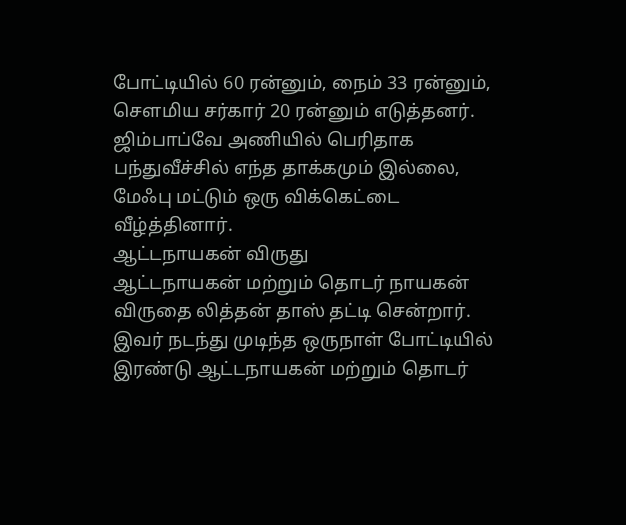போட்டியில் 60 ரன்னும், நைம் 33 ரன்னும், சௌமிய சர்கார் 20 ரன்னும் எடுத்தனர்.
ஜிம்பாப்வே அணியில் பெரிதாக பந்துவீச்சில் எந்த தாக்கமும் இல்லை, மேஃபு மட்டும் ஒரு விக்கெட்டை வீழ்த்தினார்.
ஆட்டநாயகன் விருது
ஆட்டநாயகன் மற்றும் தொடர் நாயகன் விருதை லித்தன் தாஸ் தட்டி சென்றார். இவர் நடந்து முடிந்த ஒருநாள் போட்டியில் இரண்டு ஆட்டநாயகன் மற்றும் தொடர்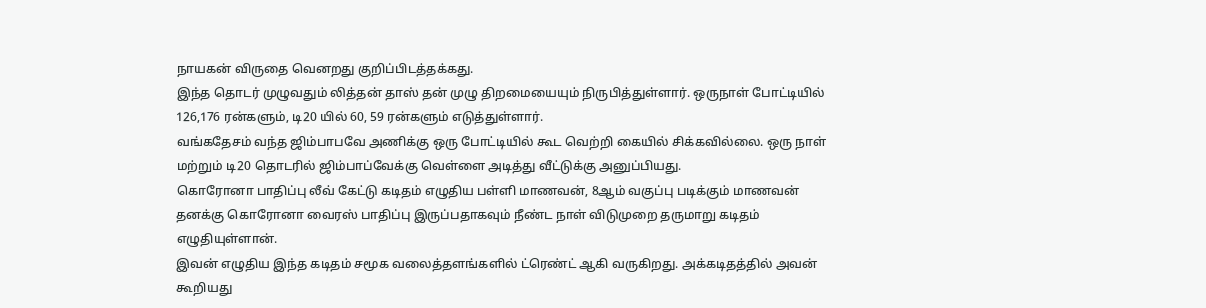நாயகன் விருதை வெனறது குறிப்பிடத்தக்கது.
இந்த தொடர் முழுவதும் லித்தன் தாஸ் தன் முழு திறமையையும் நிருபித்துள்ளார். ஒருநாள் போட்டியில்
126,176 ரன்களும், டி20 யில் 60, 59 ரன்களும் எடுத்துள்ளார்.
வங்கதேசம் வந்த ஜிம்பாபவே அணிக்கு ஒரு போட்டியில் கூட வெற்றி கையில் சிக்கவில்லை. ஒரு நாள் மற்றும் டி20 தொடரில் ஜிம்பாப்வேக்கு வெள்ளை அடித்து வீட்டுக்கு அனுப்பியது.
கொரோனா பாதிப்பு லீவ் கேட்டு கடிதம் எழுதிய பள்ளி மாணவன், 8ஆம் வகுப்பு படிக்கும் மாணவன் தனக்கு கொரோனா வைரஸ் பாதிப்பு இருப்பதாகவும் நீண்ட நாள் விடுமுறை தருமாறு கடிதம் எழுதியுள்ளான்.
இவன் எழுதிய இந்த கடிதம் சமூக வலைத்தளங்களில் ட்ரெண்ட் ஆகி வருகிறது. அக்கடிதத்தில் அவன் கூறியது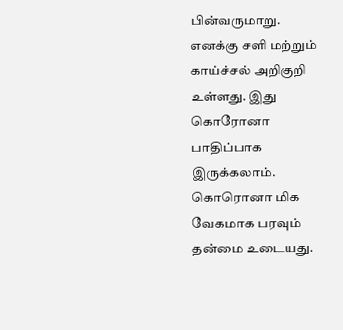பின்வருமாறு.
எனக்கு சளி மற்றும் காய்ச்சல் அறிகுறி உள்ளது. இது கொரோனா பாதிப்பாக இருக்கலாம். கொரொனா மிக வேகமாக பரவும் தன்மை உடையது.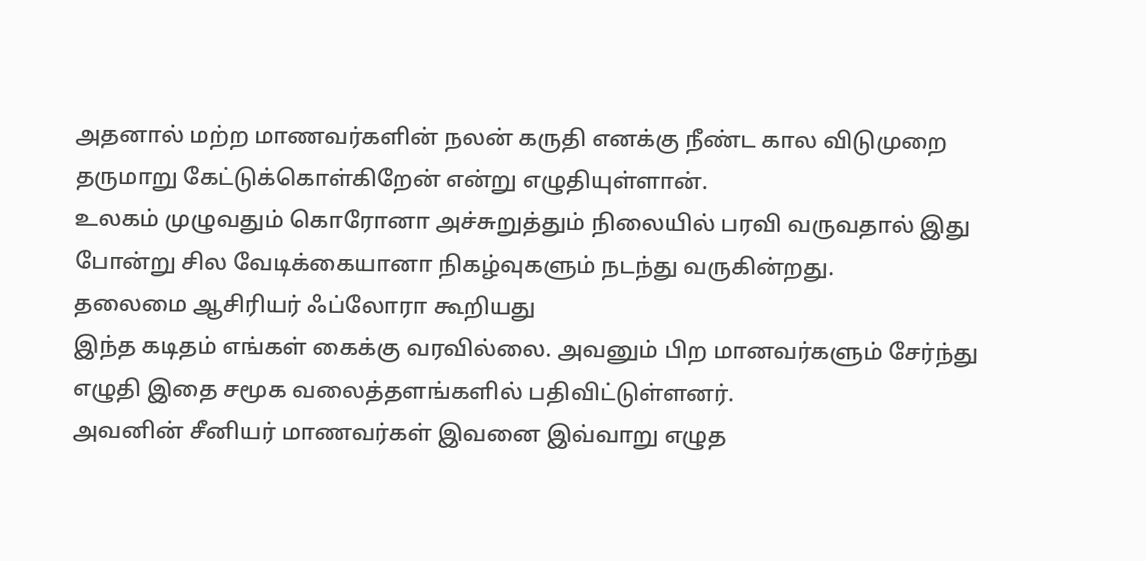அதனால் மற்ற மாணவர்களின் நலன் கருதி எனக்கு நீண்ட கால விடுமுறை தருமாறு கேட்டுக்கொள்கிறேன் என்று எழுதியுள்ளான்.
உலகம் முழுவதும் கொரோனா அச்சுறுத்தும் நிலையில் பரவி வருவதால் இது போன்று சில வேடிக்கையானா நிகழ்வுகளும் நடந்து வருகின்றது.
தலைமை ஆசிரியர் ஃப்லோரா கூறியது
இந்த கடிதம் எங்கள் கைக்கு வரவில்லை. அவனும் பிற மானவர்களும் சேர்ந்து எழுதி இதை சமூக வலைத்தளங்களில் பதிவிட்டுள்ளனர்.
அவனின் சீனியர் மாணவர்கள் இவனை இவ்வாறு எழுத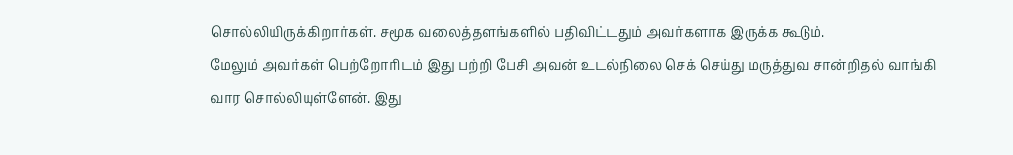சொல்லியிருக்கிறார்கள். சமூக வலைத்தளங்களில் பதிவிட்டதும் அவர்களாக இருக்க கூடும்.
மேலும் அவர்கள் பெற்றோரிடம் இது பற்றி பேசி அவன் உடல்நிலை செக் செய்து மருத்துவ சான்றிதல் வாங்கி வார சொல்லியுள்ளேன். இது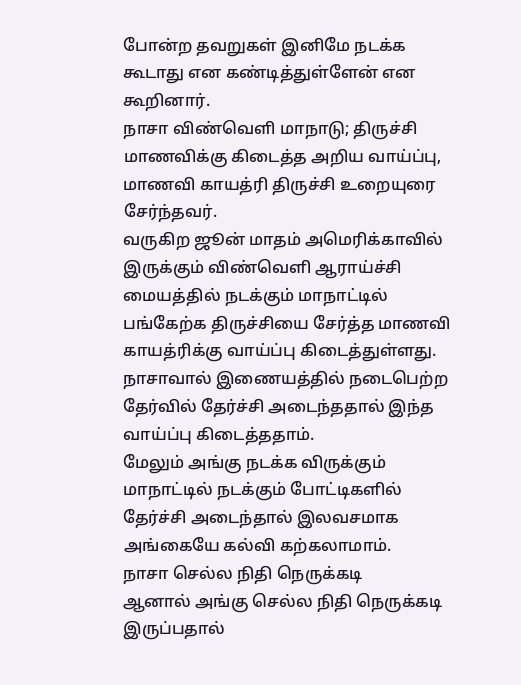போன்ற தவறுகள் இனிமே நடக்க கூடாது என கண்டித்துள்ளேன் என கூறினார்.
நாசா விண்வெளி மாநாடு; திருச்சி மாணவிக்கு கிடைத்த அறிய வாய்ப்பு, மாணவி காயத்ரி திருச்சி உறையுரை சேர்ந்தவர்.
வருகிற ஜூன் மாதம் அமெரிக்காவில் இருக்கும் விண்வெளி ஆராய்ச்சி மையத்தில் நடக்கும் மாநாட்டில் பங்கேற்க திருச்சியை சேர்த்த மாணவி காயத்ரிக்கு வாய்ப்பு கிடைத்துள்ளது.
நாசாவால் இணையத்தில் நடைபெற்ற தேர்வில் தேர்ச்சி அடைந்ததால் இந்த வாய்ப்பு கிடைத்ததாம்.
மேலும் அங்கு நடக்க விருக்கும் மாநாட்டில் நடக்கும் போட்டிகளில் தேர்ச்சி அடைந்தால் இலவசமாக அங்கையே கல்வி கற்கலாமாம்.
நாசா செல்ல நிதி நெருக்கடி
ஆனால் அங்கு செல்ல நிதி நெருக்கடி இருப்பதால்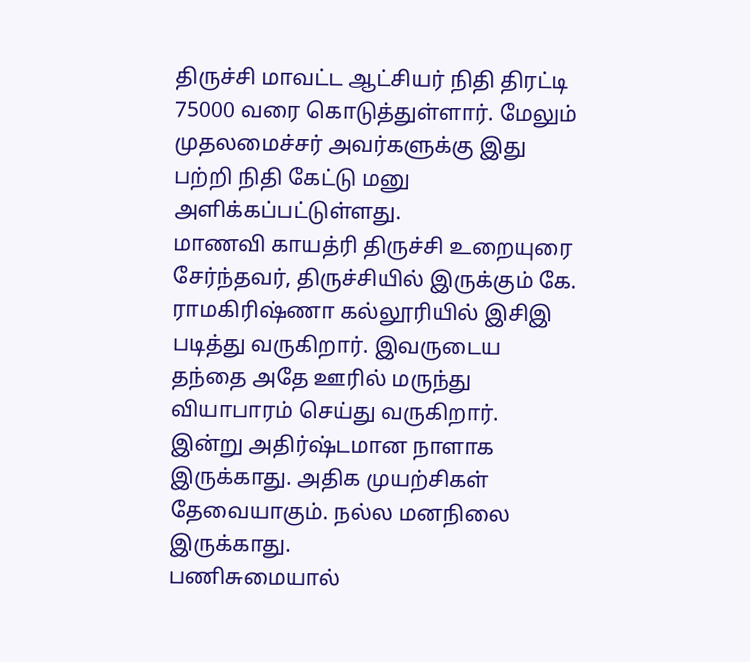திருச்சி மாவட்ட ஆட்சியர் நிதி திரட்டி 75000 வரை கொடுத்துள்ளார். மேலும் முதலமைச்சர் அவர்களுக்கு இது பற்றி நிதி கேட்டு மனு அளிக்கப்பட்டுள்ளது.
மாணவி காயத்ரி திருச்சி உறையுரை சேர்ந்தவர், திருச்சியில் இருக்கும் கே. ராமகிரிஷ்ணா கல்லூரியில் இசிஇ படித்து வருகிறார். இவருடைய தந்தை அதே ஊரில் மருந்து வியாபாரம் செய்து வருகிறார்.
இன்று அதிர்ஷ்டமான நாளாக இருக்காது. அதிக முயற்சிகள் தேவையாகும். நல்ல மனநிலை இருக்காது.
பணிசுமையால்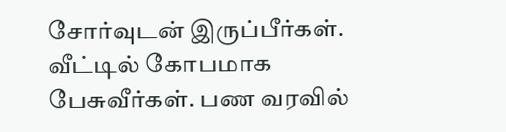சோர்வுடன் இருப்பீர்கள். வீட்டில் கோபமாக பேசுவீர்கள். பண வரவில்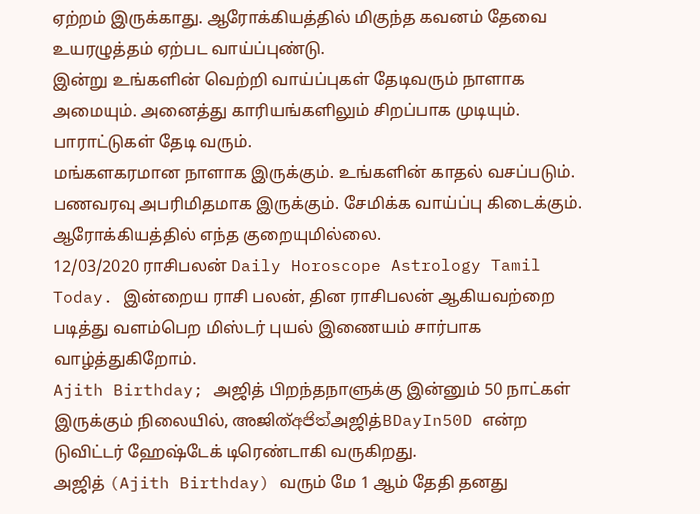ஏற்றம் இருக்காது. ஆரோக்கியத்தில் மிகுந்த கவனம் தேவை உயரழுத்தம் ஏற்பட வாய்ப்புண்டு.
இன்று உங்களின் வெற்றி வாய்ப்புகள் தேடிவரும் நாளாக அமையும். அனைத்து காரியங்களிலும் சிறப்பாக முடியும். பாராட்டுகள் தேடி வரும்.
மங்களகரமான நாளாக இருக்கும். உங்களின் காதல் வசப்படும். பணவரவு அபரிமிதமாக இருக்கும். சேமிக்க வாய்ப்பு கிடைக்கும். ஆரோக்கியத்தில் எந்த குறையுமில்லை.
12/03/2020 ராசிபலன் Daily Horoscope Astrology Tamil Today. இன்றைய ராசி பலன், தின ராசிபலன் ஆகியவற்றை படித்து வளம்பெற மிஸ்டர் புயல் இணையம் சார்பாக வாழ்த்துகிறோம்.
Ajith Birthday; அஜித் பிறந்தநாளுக்கு இன்னும் 50 நாட்கள் இருக்கும் நிலையில், അജിത്අජිත්அஜித்BDayIn50D என்ற டுவிட்டர் ஹேஷ்டேக் டிரெண்டாகி வருகிறது.
அஜித் (Ajith Birthday) வரும் மே 1 ஆம் தேதி தனது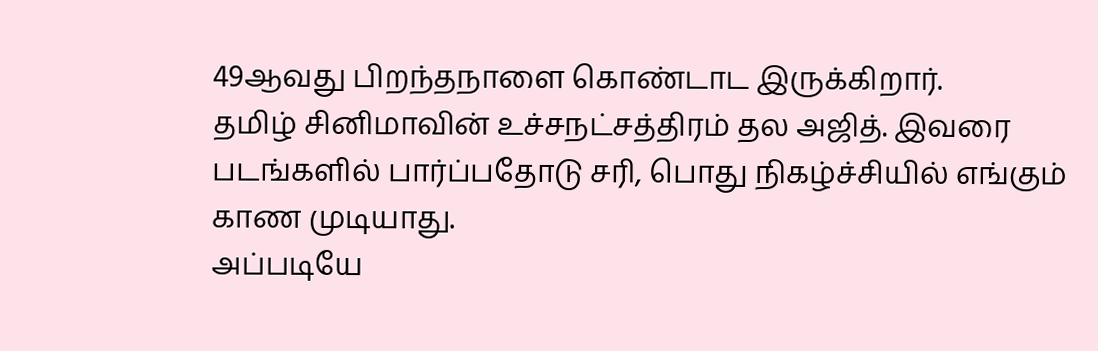49ஆவது பிறந்தநாளை கொண்டாட இருக்கிறார்.
தமிழ் சினிமாவின் உச்சநட்சத்திரம் தல அஜித். இவரை படங்களில் பார்ப்பதோடு சரி, பொது நிகழ்ச்சியில் எங்கும் காண முடியாது.
அப்படியே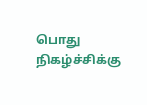பொது நிகழ்ச்சிக்கு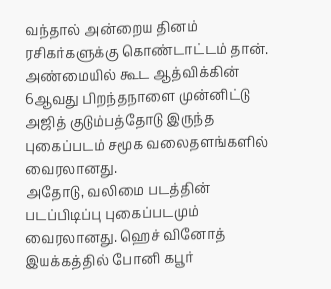வந்தால் அன்றைய தினம் ரசிகர்களுக்கு கொண்டாட்டம் தான்.
அண்மையில் கூட ஆத்விக்கின் 6ஆவது பிறந்தநாளை முன்னிட்டு அஜித் குடும்பத்தோடு இருந்த புகைப்படம் சமூக வலைதளங்களில் வைரலானது.
அதோடு, வலிமை படத்தின் படப்பிடிப்பு புகைப்படமும் வைரலானது. ஹெச் வினோத் இயக்கத்தில் போனி கபூர்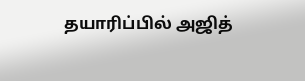தயாரிப்பில் அஜித்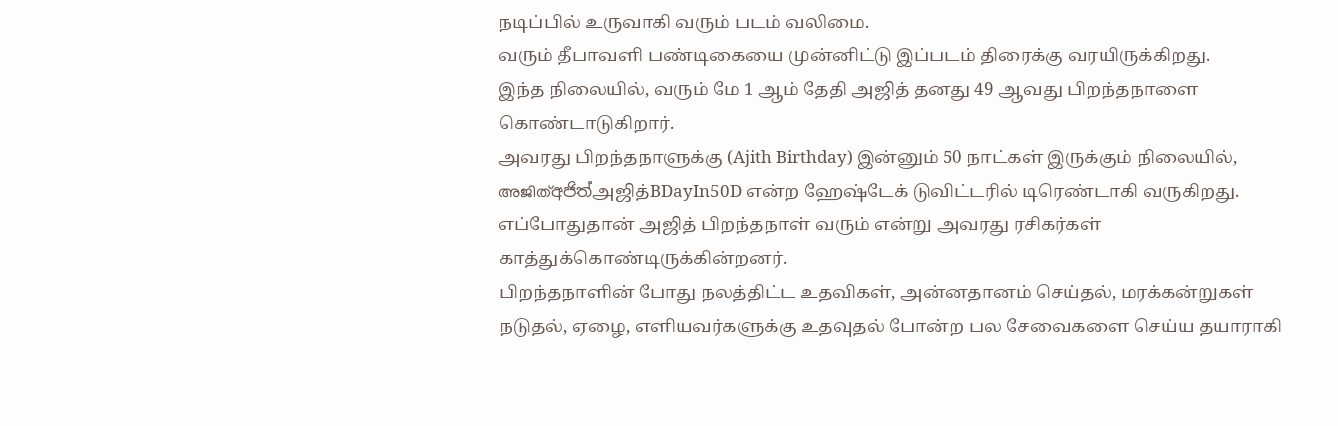நடிப்பில் உருவாகி வரும் படம் வலிமை.
வரும் தீபாவளி பண்டிகையை முன்னிட்டு இப்படம் திரைக்கு வரயிருக்கிறது.
இந்த நிலையில், வரும் மே 1 ஆம் தேதி அஜித் தனது 49 ஆவது பிறந்தநாளை கொண்டாடுகிறார்.
அவரது பிறந்தநாளுக்கு (Ajith Birthday) இன்னும் 50 நாட்கள் இருக்கும் நிலையில், അജിത്අජිත්அஜித்BDayIn50D என்ற ஹேஷ்டேக் டுவிட்டரில் டிரெண்டாகி வருகிறது.
எப்போதுதான் அஜித் பிறந்தநாள் வரும் என்று அவரது ரசிகர்கள் காத்துக்கொண்டிருக்கின்றனர்.
பிறந்தநாளின் போது நலத்திட்ட உதவிகள், அன்னதானம் செய்தல், மரக்கன்றுகள் நடுதல், ஏழை, எளியவர்களுக்கு உதவுதல் போன்ற பல சேவைகளை செய்ய தயாராகி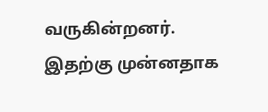வருகின்றனர்.
இதற்கு முன்னதாக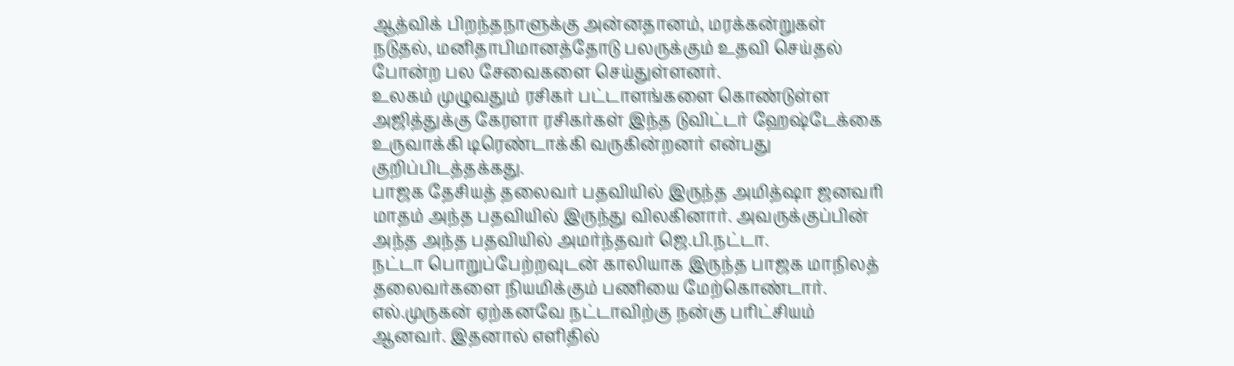ஆத்விக் பிறந்தநாளுக்கு அன்னதானம், மரக்கன்றுகள் நடுதல், மனிதாபிமானத்தோடு பலருக்கும் உதவி செய்தல் போன்ற பல சேவைகளை செய்துள்ளனர்.
உலகம் முழுவதும் ரசிகர் பட்டாளங்களை கொண்டுள்ள அஜித்துக்கு கேரளா ரசிகர்கள் இந்த டுவிட்டர் ஹேஷ்டேக்கை உருவாக்கி டிரெண்டாக்கி வருகின்றனர் என்பது குறிப்பிடத்தக்கது.
பாஜக தேசியத் தலைவர் பதவியில் இருந்த அமித்ஷா ஜனவரி மாதம் அந்த பதவியில் இருந்து விலகினார். அவருக்குப்பின் அந்த அந்த பதவியில் அமர்ந்தவர் ஜெ.பி.நட்டா.
நட்டா பொறுப்பேற்றவுடன் காலியாக இருந்த பாஜக மாநிலத் தலைவர்களை நியமிக்கும் பணியை மேற்கொண்டார்.
எல்.முருகன் ஏற்கனவே நட்டாவிற்கு நன்கு பரிட்சியம் ஆனவர். இதனால் எளிதில்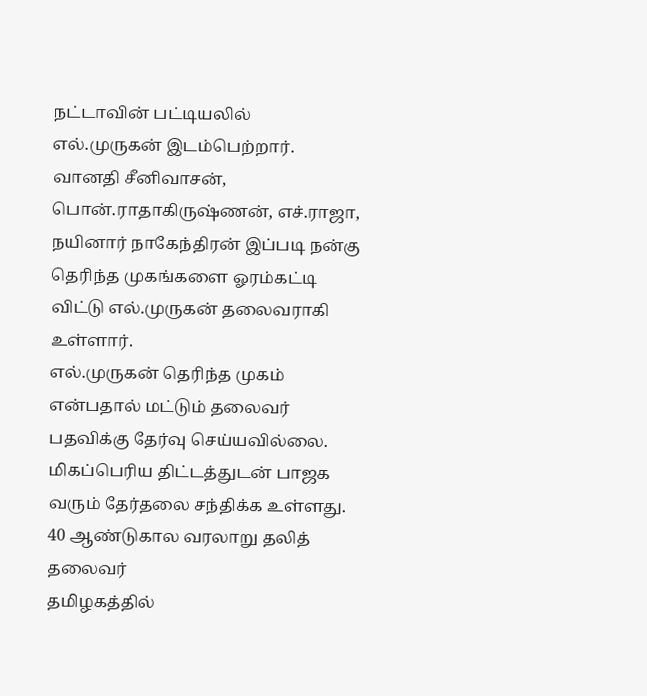நட்டாவின் பட்டியலில் எல்.முருகன் இடம்பெற்றார்.
வானதி சீனிவாசன், பொன்.ராதாகிருஷ்ணன், எச்.ராஜா, நயினார் நாகேந்திரன் இப்படி நன்கு தெரிந்த முகங்களை ஓரம்கட்டி விட்டு எல்.முருகன் தலைவராகி உள்ளார்.
எல்.முருகன் தெரிந்த முகம் என்பதால் மட்டும் தலைவர் பதவிக்கு தேர்வு செய்யவில்லை. மிகப்பெரிய திட்டத்துடன் பாஜக வரும் தேர்தலை சந்திக்க உள்ளது.
40 ஆண்டுகால வரலாறு தலித் தலைவர்
தமிழகத்தில்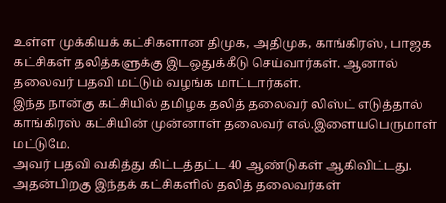உள்ள முக்கியக் கட்சிகளான திமுக, அதிமுக, காங்கிரஸ், பாஜக கட்சிகள் தலித்களுக்கு இடஒதுக்கீடு செய்வார்கள். ஆனால் தலைவர் பதவி மட்டும் வழங்க மாட்டார்கள்.
இந்த நான்கு கட்சியில் தமிழக தலித் தலைவர் லிஸ்ட் எடுத்தால் காங்கிரஸ் கட்சியின் முன்னாள் தலைவர் எல்.இளையபெருமாள் மட்டுமே.
அவர் பதவி வகித்து கிட்டத்தட்ட 40 ஆண்டுகள் ஆகிவிட்டது. அதன்பிறகு இந்தக் கட்சிகளில் தலித் தலைவர்கள்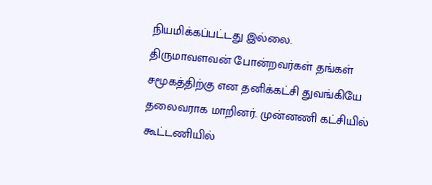நியமிக்கப்பட்டது இல்லை.
திருமாவளவன் போன்றவர்கள் தங்கள் சமூகத்திற்கு என தனிக்கட்சி துவங்கியே தலைவராக மாறினர். முன்னணி கட்சியில் கூட்டணியில்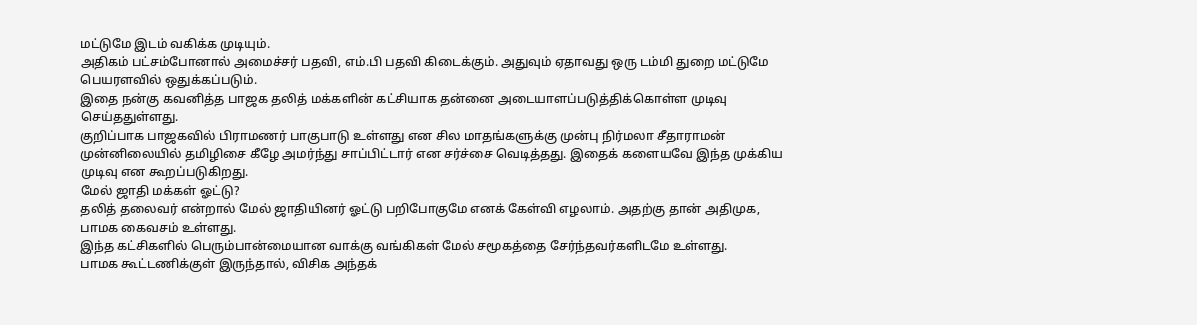மட்டுமே இடம் வகிக்க முடியும்.
அதிகம் பட்சம்போனால் அமைச்சர் பதவி, எம்.பி பதவி கிடைக்கும். அதுவும் ஏதாவது ஒரு டம்மி துறை மட்டுமே பெயரளவில் ஒதுக்கப்படும்.
இதை நன்கு கவனித்த பாஜக தலித் மக்களின் கட்சியாக தன்னை அடையாளப்படுத்திக்கொள்ள முடிவு செய்ததுள்ளது.
குறிப்பாக பாஜகவில் பிராமணர் பாகுபாடு உள்ளது என சில மாதங்களுக்கு முன்பு நிர்மலா சீதாராமன் முன்னிலையில் தமிழிசை கீழே அமர்ந்து சாப்பிட்டார் என சர்ச்சை வெடித்தது. இதைக் களையவே இந்த முக்கிய முடிவு என கூறப்படுகிறது.
மேல் ஜாதி மக்கள் ஓட்டு?
தலித் தலைவர் என்றால் மேல் ஜாதியினர் ஓட்டு பறிபோகுமே எனக் கேள்வி எழலாம். அதற்கு தான் அதிமுக, பாமக கைவசம் உள்ளது.
இந்த கட்சிகளில் பெரும்பான்மையான வாக்கு வங்கிகள் மேல் சமூகத்தை சேர்ந்தவர்களிடமே உள்ளது.
பாமக கூட்டணிக்குள் இருந்தால், விசிக அந்தக்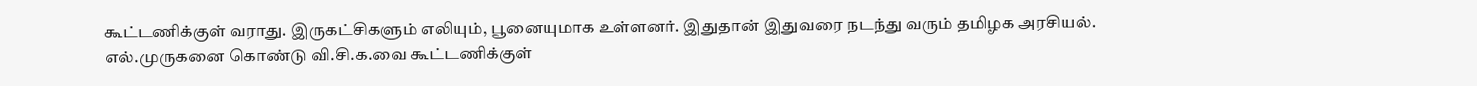கூட்டணிக்குள் வராது. இருகட்சிகளும் எலியும், பூனையுமாக உள்ளனர். இதுதான் இதுவரை நடந்து வரும் தமிழக அரசியல்.
எல்.முருகனை கொண்டு வி.சி.க.வை கூட்டணிக்குள்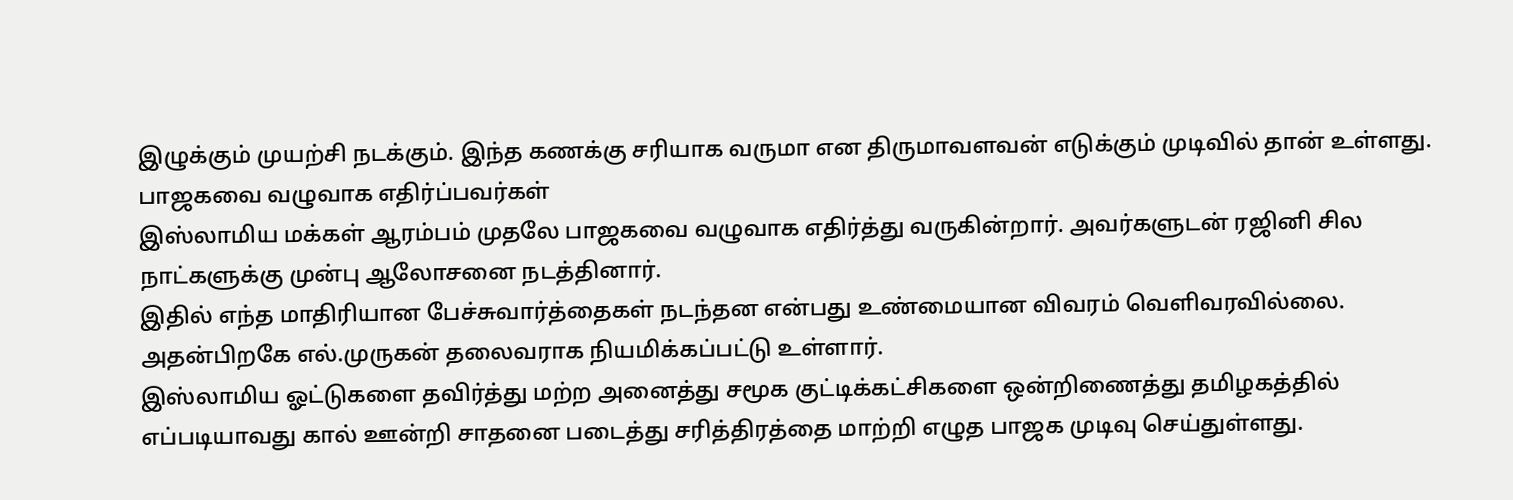இழுக்கும் முயற்சி நடக்கும். இந்த கணக்கு சரியாக வருமா என திருமாவளவன் எடுக்கும் முடிவில் தான் உள்ளது.
பாஜகவை வழுவாக எதிர்ப்பவர்கள்
இஸ்லாமிய மக்கள் ஆரம்பம் முதலே பாஜகவை வழுவாக எதிர்த்து வருகின்றார். அவர்களுடன் ரஜினி சில நாட்களுக்கு முன்பு ஆலோசனை நடத்தினார்.
இதில் எந்த மாதிரியான பேச்சுவார்த்தைகள் நடந்தன என்பது உண்மையான விவரம் வெளிவரவில்லை. அதன்பிறகே எல்.முருகன் தலைவராக நியமிக்கப்பட்டு உள்ளார்.
இஸ்லாமிய ஓட்டுகளை தவிர்த்து மற்ற அனைத்து சமூக குட்டிக்கட்சிகளை ஒன்றிணைத்து தமிழகத்தில் எப்படியாவது கால் ஊன்றி சாதனை படைத்து சரித்திரத்தை மாற்றி எழுத பாஜக முடிவு செய்துள்ளது.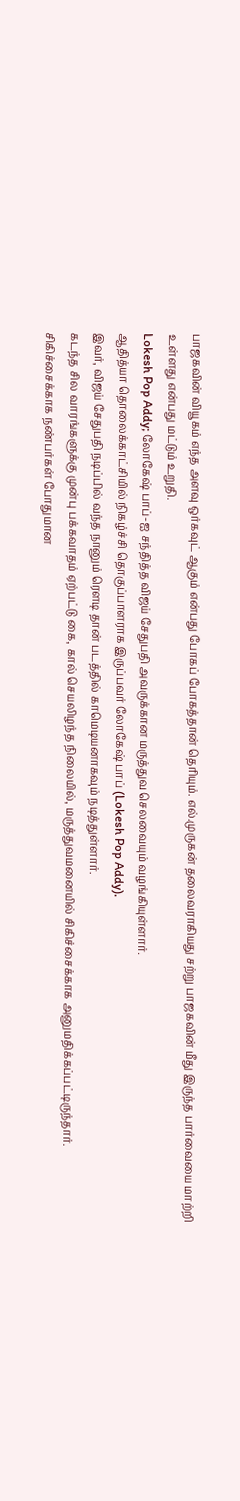பாஜகவின் வியூகம் எந்த அளவு ஒர்கவுட் ஆகும் என்பது போகப் போகத்தான் தெரியும். எல்.முருகன் தலைவராகியது சற்று பாஜகவின் மீது இருந்த பார்வையை மாற்றி உள்ளது என்பது மட்டும் உறுதி.
Lokesh Pop Addy; லோகேஷ் பாப்-ஐ சந்தித்த விஜய் சேதுபதி அவருக்கான மருத்துவ செலவையும் வழங்கியுள்ளார்.
ஆதித்யா தொலைக்காட்சியில் நிகழ்ச்சி தொகுப்பாளராக இருப்பவர் லோகேஷ் பாப் (Lokesh Pop Addy).
இவர், விஜய் சேதுபதி நடிப்பில் வந்த நானும் ரௌடி தான் படத்தில் காமெடியனாகவும் நடித்துள்ளார்.
கடந்த சில வாரங்களுக்கு முன்பு பக்கவாதம் ஏற்பட்டு கை, கால் செயலிழந்த நிலையில், மருத்துவமனையில் சிகிச்சைக்காக அனுமதிக்கப்பட்டிருந்தார்.
சிகிச்சைக்காக நண்பர்கள் போதுமான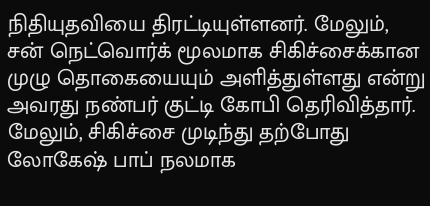நிதியுதவியை திரட்டியுள்ளனர். மேலும், சன் நெட்வொர்க் மூலமாக சிகிச்சைக்கான முழு தொகையையும் அளித்துள்ளது என்று அவரது நண்பர் குட்டி கோபி தெரிவித்தார்.
மேலும், சிகிச்சை முடிந்து தற்போது லோகேஷ் பாப் நலமாக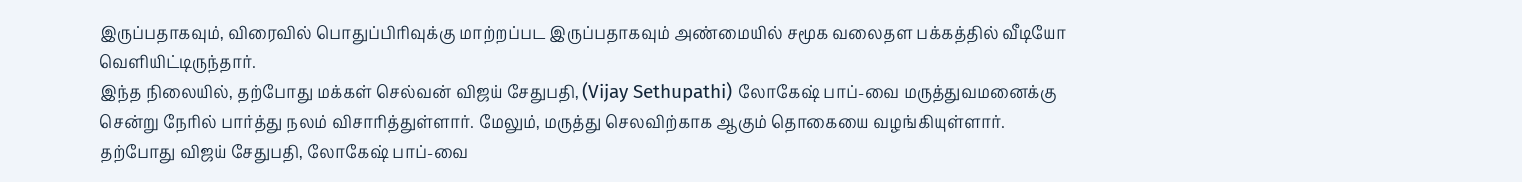இருப்பதாகவும், விரைவில் பொதுப்பிரிவுக்கு மாற்றப்பட இருப்பதாகவும் அண்மையில் சமூக வலைதள பக்கத்தில் வீடியோ வெளியிட்டிருந்தார்.
இந்த நிலையில், தற்போது மக்கள் செல்வன் விஜய் சேதுபதி, (Vijay Sethupathi) லோகேஷ் பாப்-வை மருத்துவமனைக்கு சென்று நேரில் பார்த்து நலம் விசாரித்துள்ளார். மேலும், மருத்து செலவிற்காக ஆகும் தொகையை வழங்கியுள்ளார்.
தற்போது விஜய் சேதுபதி, லோகேஷ் பாப்-வை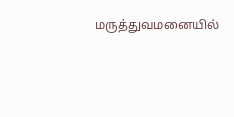மருத்துவமனையில்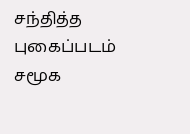சந்தித்த புகைப்படம் சமூக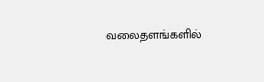வலைதளங்களில்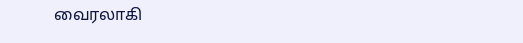வைரலாகி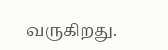வருகிறது.